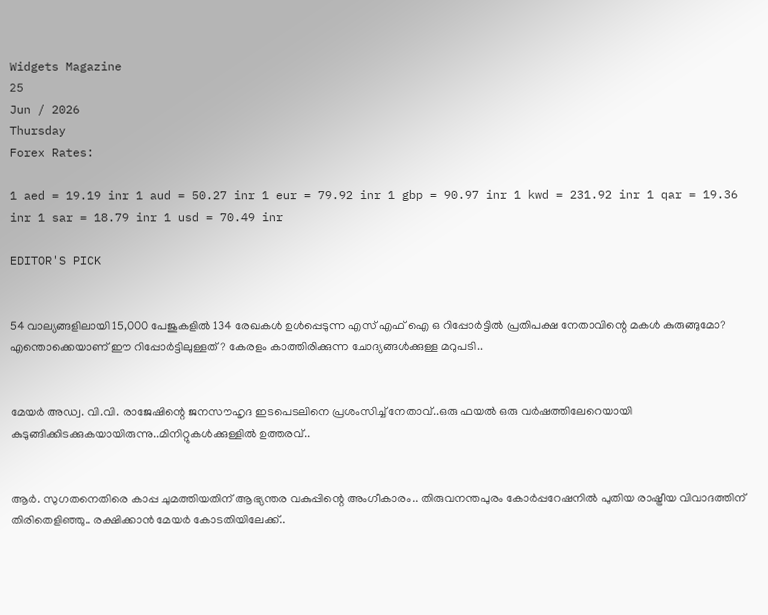Widgets Magazine
25
Jun / 2026
Thursday
Forex Rates:

1 aed = 19.19 inr 1 aud = 50.27 inr 1 eur = 79.92 inr 1 gbp = 90.97 inr 1 kwd = 231.92 inr 1 qar = 19.36 inr 1 sar = 18.79 inr 1 usd = 70.49 inr

EDITOR'S PICK


54 വാല്യങ്ങളിലായി 15,000 പേജുകളിൽ 134 രേഖകൾ ഉൾപ്പെടുന്ന എസ് എഫ് ഐ ഒ റിപ്പോർട്ടിൽ പ്രതിപക്ഷ നേതാവിന്റെ മകൾ കുരുങ്ങുമോ? എന്തൊക്കെയാണ് ഈ റിപ്പോർട്ടിലുള്ളത് ? കേരളം കാത്തിരിക്കുന്ന ചോദ്യങ്ങൾക്കുള്ള മറുപടി..


മേയർ അഡ്വ. വി.വി. രാജേഷിന്റെ ജനസൗഹൃദ ഇടപെടലിനെ പ്രശംസിച്ച് നേതാവ്..ഒരു ഫയൽ ഒരു വർഷത്തിലേറെയായി കുടുങ്ങിക്കിടക്കുകയായിരുന്നു..മിനിറ്റുകൾക്കുള്ളിൽ ഉത്തരവ്..


ആർ. സുഗതനെതിരെ കാപ്പ ചുമത്തിയതിന് ആഭ്യന്തര വകുപ്പിന്റെ അംഗീകാരം.. തിരുവനന്തപുരം കോർപ്പറേഷനിൽ പുതിയ രാഷ്ട്രീയ വിവാദത്തിന് തിരിതെളിഞ്ഞു.. രക്ഷിക്കാൻ മേയർ കോടതിയിലേക്ക്..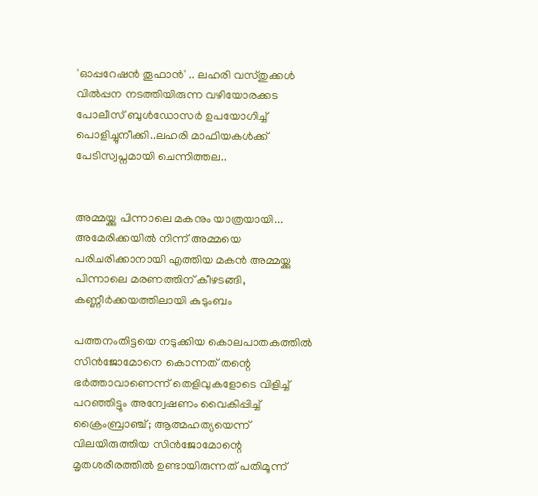'ഓപ്പറേഷന്‍ തൂഫാന്‍' .. ലഹരി വസ്തുക്കള്‍ വില്‍പ്പന നടത്തിയിരുന്ന വഴിയോരക്കട പോലീസ് ബുള്‍ഡോസര്‍ ഉപയോഗിച്ച് പൊളിച്ചുനീക്കി..ലഹരി മാഫിയകള്‍ക്ക് പേടിസ്വപ്നമായി ചെന്നിത്തല..


അമ്മയ്ക്കു പിന്നാലെ മകനും യാത്രയായി... അമേരിക്കയിൽ നിന്ന് അമ്മയെ പരിചരിക്കാനായി എത്തിയ മകൻ അമ്മയ്ക്കു പിന്നാലെ മരണത്തിന് കീഴടങ്ങി, കണ്ണീർക്കയത്തിലായി കുടുംബം

പത്തനംതിട്ടയെ നടുക്കിയ കൊലപാതകത്തിൽ സിൻജോമോനെ കൊന്നത് തന്റെ ഭർത്താവാണെന്ന് തെളിവുകളോടെ വിളിച്ച് പറഞ്ഞിട്ടും അന്വേഷണം വൈകിപ്പിച്ച് ക്രൈംബ്രാഞ്ച്; ആത്മഹത്യയെന്ന് വിലയിരുത്തിയ സിൻജോമോന്റെ മൃതശരീരത്തിൽ ഉണ്ടായിരുന്നത് പതിമൂന്ന്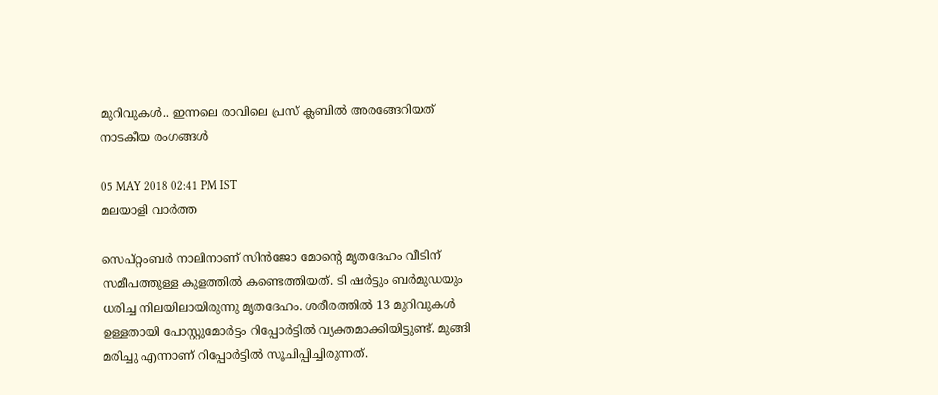മുറിവുകൾ.. ഇന്നലെ രാവിലെ പ്രസ് ക്ലബിൽ അരങ്ങേറിയത് നാടകീയ രംഗങ്ങൾ

05 MAY 2018 02:41 PM IST
മലയാളി വാര്‍ത്ത

സെപ്റ്റംബര്‍ നാലിനാണ് സിന്‍ജോ മോന്റെ മൃതദേഹം വീടിന് സമീപത്തുള്ള കുളത്തില്‍ കണ്ടെത്തിയത്. ടി ഷര്‍ട്ടും ബര്‍മുഡയും ധരിച്ച നിലയിലായിരുന്നു മൃതദേഹം. ശരീരത്തില്‍ 13 മുറിവുകള്‍ ഉള്ളതായി പോസ്റ്റുമോര്‍ട്ടം റിപ്പോര്‍ട്ടില്‍ വ്യക്തമാക്കിയിട്ടുണ്ട്. മുങ്ങി മരിച്ചു എന്നാണ് റിപ്പോര്‍ട്ടില്‍ സൂചിപ്പിച്ചിരുന്നത്.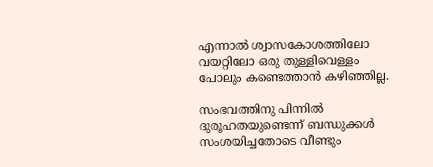എന്നാല്‍ ശ്വാസകോശത്തിലോ വയറ്റിലോ ഒരു തുള്ളിവെള്ളം പോലും കണ്ടെത്താന്‍ കഴിഞ്ഞില്ല.

സംഭവത്തിനു പിന്നില്‍ ദുരൂഹതയുണ്ടെന്ന് ബന്ധുക്കള്‍ സംശയിച്ചതോടെ വീണ്ടും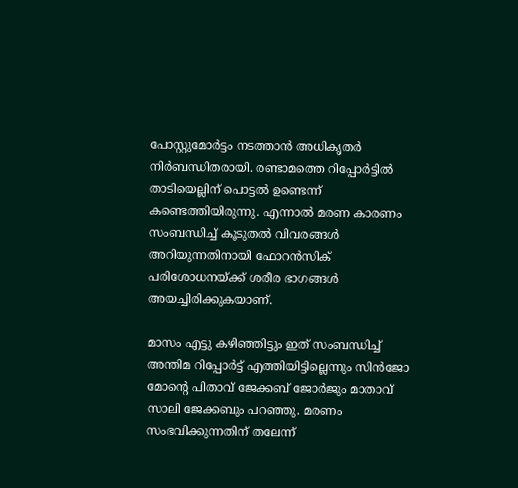പോസ്റ്റുമോര്‍ട്ടം നടത്താന്‍ അധികൃതര്‍ നിര്‍ബന്ധിതരായി. രണ്ടാമത്തെ റിപ്പോര്‍ട്ടില്‍ താടിയെല്ലിന് പൊട്ടല്‍ ഉണ്ടെന്ന് കണ്ടെത്തിയിരുന്നു. എന്നാല്‍ മരണ കാരണം സംബന്ധിച്ച്‌ കൂടുതല്‍ വിവരങ്ങള്‍ അറിയുന്നതിനായി ഫോറന്‍സിക് പരിശോധനയ്ക്ക് ശരീര ഭാഗങ്ങള്‍ അയച്ചിരിക്കുകയാണ്.

മാസം എട്ടു കഴിഞ്ഞിട്ടും ഇത് സംബന്ധിച്ച്‌ അന്തിമ റിപ്പോര്‍ട്ട് എത്തിയിട്ടില്ലെന്നും സിന്‍ജോ മോന്റെ പിതാവ് ജേക്കബ് ജോര്‍ജും മാതാവ് സാലി ജേക്കബും പറഞ്ഞു. മരണം സംഭവിക്കുന്നതിന് തലേന്ന്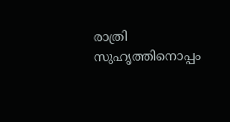രാത്രി സുഹൃത്തിനൊപ്പം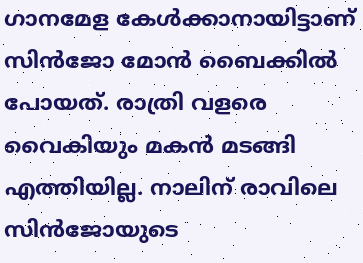ഗാനമേള കേള്‍ക്കാനായിട്ടാണ് സിന്‍ജോ മോന്‍ ബൈക്കില്‍ പോയത്. രാത്രി വളരെ വൈകിയും മകന്‍ മടങ്ങി എത്തിയില്ല. നാലിന് രാവിലെ സിന്‍ജോയുടെ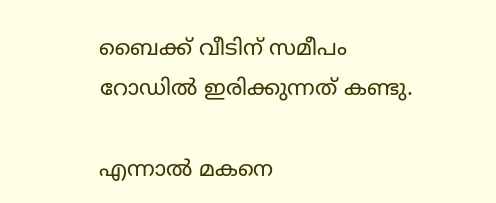ബൈക്ക് വീടിന് സമീപം റോഡില്‍ ഇരിക്കുന്നത് കണ്ടു.

എന്നാല്‍ മകനെ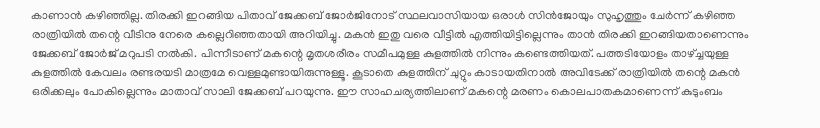കാണാന്‍ കഴിഞ്ഞില്ല. തിരക്കി ഇറങ്ങിയ പിതാവ് ജേക്കബ് ജോര്‍ജിനോട് സ്ഥലവാസിയായ ഒരാള്‍ സിന്‍ജോയും സുഹൃത്തും ചേര്‍ന്ന് കഴിഞ്ഞ രാത്രിയില്‍ തന്റെ വീടിനു നേരെ കല്ലെറിഞ്ഞതായി അറിയിച്ചു. മകന്‍ ഇതു വരെ വീട്ടില്‍ എത്തിയിട്ടില്ലെന്നും താന്‍ തിരക്കി ഇറങ്ങിയതാണെന്നും ജേക്കബ് ജോര്‍ജ് മറുപടി നല്‍കി. പിന്നീടാണ് മകന്റെ മൃതശരീരം സമീപമുള്ള കുളത്തില്‍ നിന്നും കണ്ടെത്തിയത്. പത്തടിയോളം താഴ്‌ച്ചയുള്ള കുളത്തില്‍ കേവലം രണ്ടരയടി മാത്രമേ വെള്ളമുണ്ടായിരുന്നുള്ളൂ. കൂടാതെ കുളത്തിന് ചുറ്റും കാടായതിനാല്‍ അവിടേക്ക് രാത്രിയില്‍ തന്റെ മകന്‍ ഒരിക്കലും പോകില്ലെന്നും മാതാവ് സാലി ജേക്കബ് പറയുന്നു. ഈ സാഹചര്യത്തിലാണ് മകന്റെ മരണം കൊലപാതകമാണെന്ന് കുടുംബം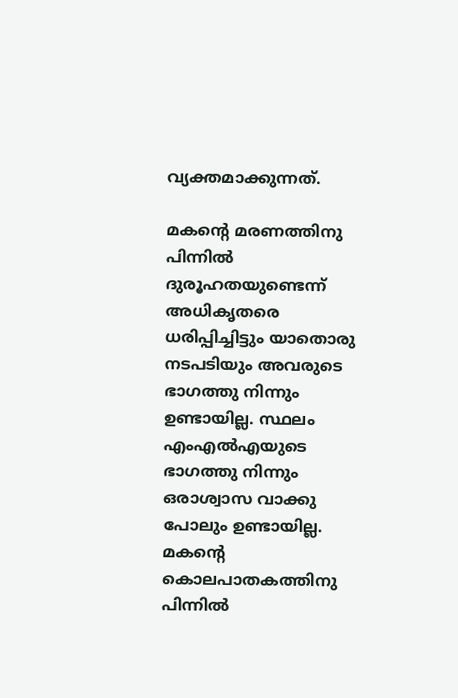വ്യക്തമാക്കുന്നത്.

മകന്റെ മരണത്തിനു പിന്നില്‍ ദുരൂഹതയുണ്ടെന്ന് അധികൃതരെ ധരിപ്പിച്ചിട്ടും യാതൊരു നടപടിയും അവരുടെ ഭാഗത്തു നിന്നും ഉണ്ടായില്ല. സ്ഥലം എംഎല്‍എയുടെ ഭാഗത്തു നിന്നും ഒരാശ്വാസ വാക്കു പോലും ഉണ്ടായില്ല. മകന്റെ കൊലപാതകത്തിനു പിന്നില്‍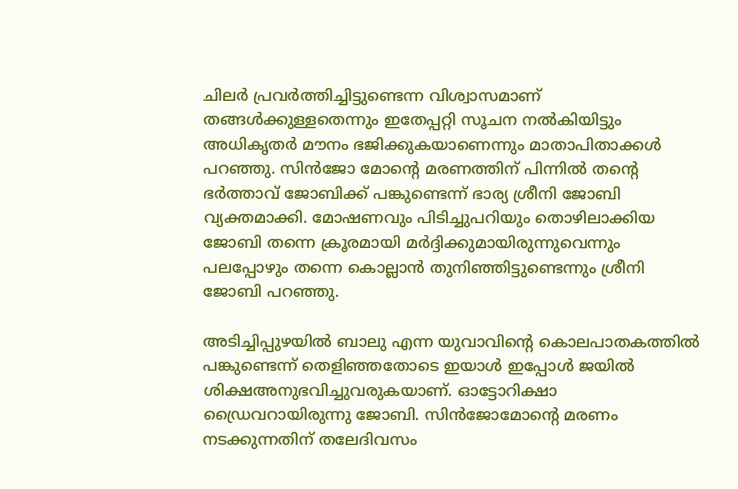ചിലര്‍ പ്രവര്‍ത്തിച്ചിട്ടുണ്ടെന്ന വിശ്വാസമാണ് തങ്ങള്‍ക്കുള്ളതെന്നും ഇതേപ്പറ്റി സൂചന നല്‍കിയിട്ടും അധികൃതര്‍ മൗനം ഭജിക്കുകയാണെന്നും മാതാപിതാക്കള്‍ പറഞ്ഞു. സിന്‍ജോ മോന്റെ മരണത്തിന് പിന്നില്‍ തന്റെ ഭര്‍ത്താവ് ജോബിക്ക് പങ്കുണ്ടെന്ന് ഭാര്യ ശ്രീനി ജോബി വ്യക്തമാക്കി. മോഷണവും പിടിച്ചുപറിയും തൊഴിലാക്കിയ ജോബി തന്നെ ക്രൂരമായി മര്‍ദ്ദിക്കുമായിരുന്നുവെന്നും പലപ്പോഴും തന്നെ കൊല്ലാന്‍ തുനിഞ്ഞിട്ടുണ്ടെന്നും ശ്രീനി ജോബി പറഞ്ഞു.

അടിച്ചിപ്പുഴയില്‍ ബാലു എന്ന യുവാവിന്റെ കൊലപാതകത്തില്‍ പങ്കുണ്ടെന്ന് തെളിഞ്ഞതോടെ ഇയാള്‍ ഇപ്പോള്‍ ജയില്‍ ശിക്ഷഅനുഭവിച്ചുവരുകയാണ്. ഓട്ടോറിക്ഷാ ഡ്രൈവറായിരുന്നു ജോബി. സിന്‍ജോമോന്റെ മരണം നടക്കുന്നതിന് തലേദിവസം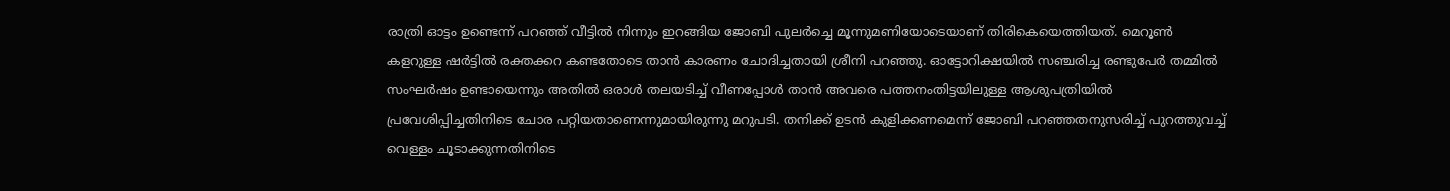രാത്രി ഓട്ടം ഉണ്ടെന്ന് പറഞ്ഞ് വീട്ടില്‍ നിന്നും ഇറങ്ങിയ ജോബി പുലര്‍ച്ചെ മൂന്നുമണിയോടെയാണ് തിരികെയെത്തിയത്. മെറൂണ്‍ കളറുള്ള ഷര്‍ട്ടില്‍ രക്തക്കറ കണ്ടതോടെ താന്‍ കാരണം ചോദിച്ചതായി ശ്രീനി പറഞ്ഞു. ഓട്ടോറിക്ഷയില്‍ സഞ്ചരിച്ച രണ്ടുപേര്‍ തമ്മില്‍ സംഘര്‍ഷം ഉണ്ടായെന്നും അതില്‍ ഒരാള്‍ തലയടിച്ച്‌ വീണപ്പോള്‍ താന്‍ അവരെ പത്തനംതിട്ടയിലുള്ള ആശുപത്രിയില്‍ പ്രവേശിപ്പിച്ചതിനിടെ ചോര പറ്റിയതാണെന്നുമായിരുന്നു മറുപടി. തനിക്ക് ഉടന്‍ കുളിക്കണമെന്ന് ജോബി പറഞ്ഞതനുസരിച്ച്‌ പുറത്തുവച്ച്‌ വെള്ളം ചൂടാക്കുന്നതിനിടെ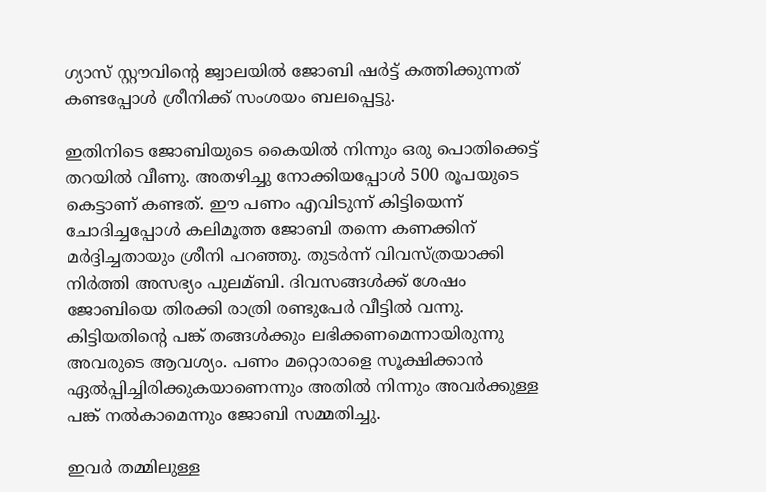ഗ്യാസ് സ്റ്റൗവിന്റെ ജ്വാലയില്‍ ജോബി ഷര്‍ട്ട് കത്തിക്കുന്നത് കണ്ടപ്പോള്‍ ശ്രീനിക്ക് സംശയം ബലപ്പെട്ടു.

ഇതിനിടെ ജോബിയുടെ കൈയില്‍ നിന്നും ഒരു പൊതിക്കെട്ട് തറയില്‍ വീണു. അതഴിച്ചു നോക്കിയപ്പോള്‍ 500 രൂപയുടെ കെട്ടാണ് കണ്ടത്. ഈ പണം എവിടുന്ന് കിട്ടിയെന്ന് ചോദിച്ചപ്പോള്‍ കലിമൂത്ത ജോബി തന്നെ കണക്കിന് മര്‍ദ്ദിച്ചതായും ശ്രീനി പറഞ്ഞു. തുടര്‍ന്ന് വിവസ്ത്രയാക്കി നിര്‍ത്തി അസഭ്യം പുലമ്ബി. ദിവസങ്ങള്‍ക്ക് ശേഷം ജോബിയെ തിരക്കി രാത്രി രണ്ടുപേര്‍ വീട്ടില്‍ വന്നു. കിട്ടിയതിന്റെ പങ്ക് തങ്ങള്‍ക്കും ലഭിക്കണമെന്നായിരുന്നു അവരുടെ ആവശ്യം. പണം മറ്റൊരാളെ സൂക്ഷിക്കാന്‍ ഏല്‍പ്പിച്ചിരിക്കുകയാണെന്നും അതില്‍ നിന്നും അവര്‍ക്കുള്ള പങ്ക് നല്‍കാമെന്നും ജോബി സമ്മതിച്ചു.

ഇവര്‍ തമ്മിലുള്ള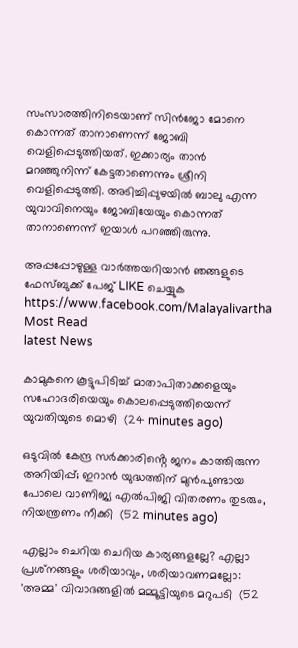സംസാരത്തിനിടെയാണ് സിന്‍ജോ മോനെ കൊന്നത് താനാണെന്ന് ജോബി വെളിപ്പെടുത്തിയത്. ഇക്കാര്യം താന്‍ മറഞ്ഞുനിന്ന് കേട്ടതാണെന്നും ശ്രീനി വെളിപ്പെടുത്തി. അടിച്ചിപ്പുഴയില്‍ ബാലു എന്ന യുവാവിനെയും ജോബിയേയും കൊന്നത് താനാണെന്ന് ഇയാള്‍ പറഞ്ഞിരുന്നു.

അപ്പപ്പോഴുള്ള വാര്‍ത്തയറിയാന്‍ ഞങ്ങളുടെ ഫേസ്‌ബുക്ക്‌ പേജ് LIKE ചെയ്യുക
https://www.facebook.com/Malayalivartha
Most Read
latest News

കാമുകനെ കൂട്ടുപിടിച്ച് മാതാപിതാക്കളെയും സഹോദരിയെയും കൊലപ്പെടുത്തിയെന്ന് യുവതിയുടെ മൊഴി  (24 minutes ago)

ഒടുവിൽ കേന്ദ്ര സർക്കാരിൻ്റെ ജനം കാത്തിരുന്ന അറിയിപ്പ്; ഇറാൻ യുദ്ധത്തിന് മുൻപുണ്ടായ പോലെ വാണിജ്യ എൽപിജി വിതരണം തുടരും, നിയന്ത്രണം നീക്കി  (52 minutes ago)

എല്ലാം ചെറിയ ചെറിയ കാര്യങ്ങളല്ലേ? എല്ലാ പ്രശ്‌നങ്ങളും ശരിയാവും, ശരിയാവണമല്ലോ: 'അമ്മ' വിവാദങ്ങളില്‍ മമ്മൂട്ടിയുടെ മറുപടി  (52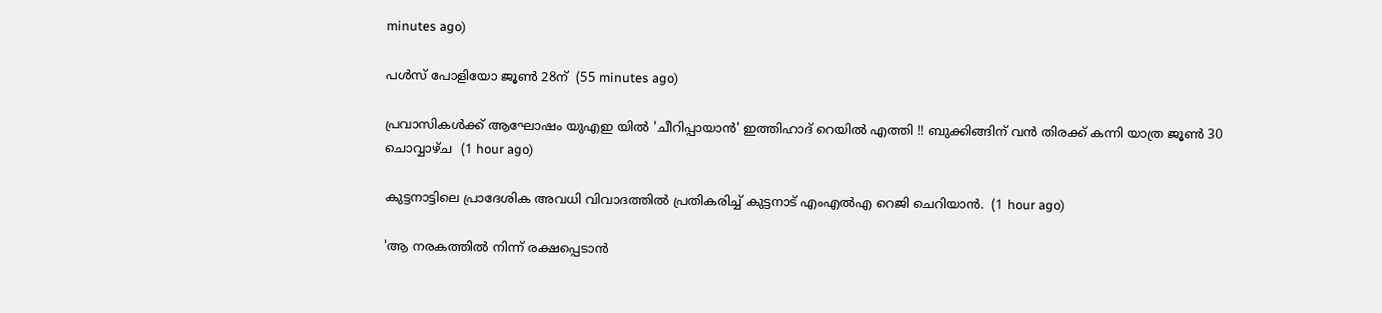minutes ago)

പള്‍സ് പോളിയോ ജൂണ്‍ 28ന്  (55 minutes ago)

പ്രവാസികൾക്ക് ആഘോഷം യുഎഇ യിൽ 'ചീറിപ്പായാൻ' ഇത്തിഹാദ് റെയിൽ എത്തി !! ബുക്കിങ്ങിന് വൻ തിരക്ക് കന്നി യാത്ര ജൂൺ 30 ചൊവ്വാഴ്ച  (1 hour ago)

കുട്ടനാട്ടിലെ പ്രാദേശിക അവധി വിവാദത്തിൽ പ്രതികരിച്ച് കുട്ടനാട് എംഎൽഎ റെജി ചെറിയാൻ.  (1 hour ago)

'ആ നരകത്തില്‍ നിന്ന് രക്ഷപ്പെടാന്‍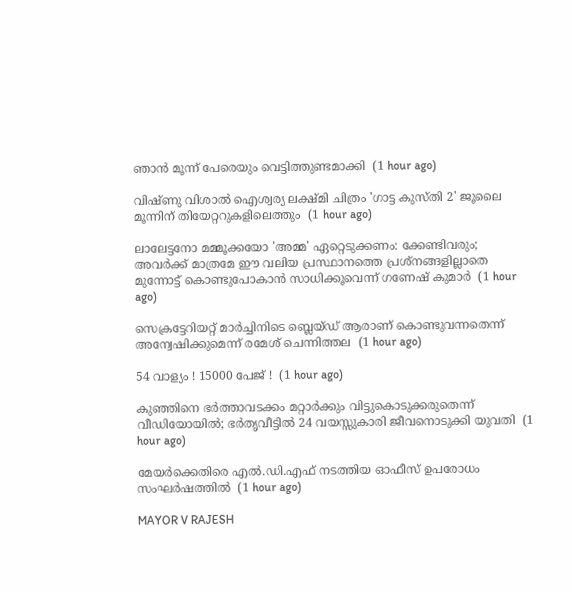ഞാന്‍ മൂന്ന് പേരെയും വെട്ടിത്തുണ്ടമാക്കി  (1 hour ago)

വിഷ്ണു വിശാല്‍ ഐശ്വര്യ ലക്ഷ്മി ചിത്രം 'ഗാട്ട കുസ്തി 2' ജൂലൈ മൂന്നിന് തിയേറ്ററുകളിലെത്തും  (1 hour ago)

ലാലേട്ടനോ മമ്മൂക്കയോ 'അമ്മ' ഏറ്റെടുക്കണം: ക്കേണ്ടിവരും; അവര്‍ക്ക് മാത്രമേ ഈ വലിയ പ്രസ്ഥാനത്തെ പ്രശ്‌നങ്ങളില്ലാതെ മുന്നോട്ട് കൊണ്ടുപോകാന്‍ സാധിക്കൂവെന്ന് ഗണേഷ് കുമാര്‍  (1 hour ago)

സെക്രട്ടേറിയറ്റ് മാര്‍ച്ചിനിടെ ബ്ലെയ്ഡ് ആരാണ് കൊണ്ടുവന്നതെന്ന് അന്വേഷിക്കുമെന്ന് രമേശ് ചെന്നിത്തല  (1 hour ago)

54 വാള്യം ! 15000 പേജ് !  (1 hour ago)

കുഞ്ഞിനെ ഭര്‍ത്താവടക്കം മറ്റാര്‍ക്കും വിട്ടുകൊടുക്കരുതെന്ന് വീഡിയോയില്‍; ഭര്‍തൃവീട്ടില്‍ 24 വയസ്സുകാരി ജീവനൊടുക്കി യുവതി  (1 hour ago)

മേയര്‍ക്കെതിരെ എല്‍.ഡി.എഫ് നടത്തിയ ഓഫീസ് ഉപരോധം സംഘര്‍ഷത്തില്‍  (1 hour ago)

MAYOR V RAJESH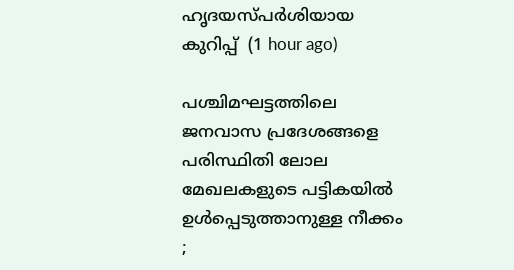ഹൃദയസ്പർശിയായ കുറിപ്പ്  (1 hour ago)

പശ്ചിമഘട്ടത്തിലെ ജനവാസ പ്രദേശങ്ങളെ പരിസ്ഥിതി ലോല മേഖലകളുടെ പട്ടികയില്‍ ഉള്‍പ്പെടുത്താനുള്ള നീക്കം ;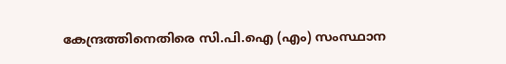കേന്ദ്രത്തിനെതിരെ സി.പി.ഐ (എം) സംസ്ഥാന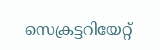സെക്രട്ടറിയേറ്റ്‌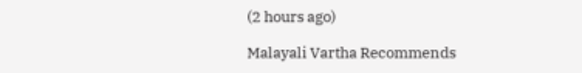(2 hours ago)

Malayali Vartha Recommends